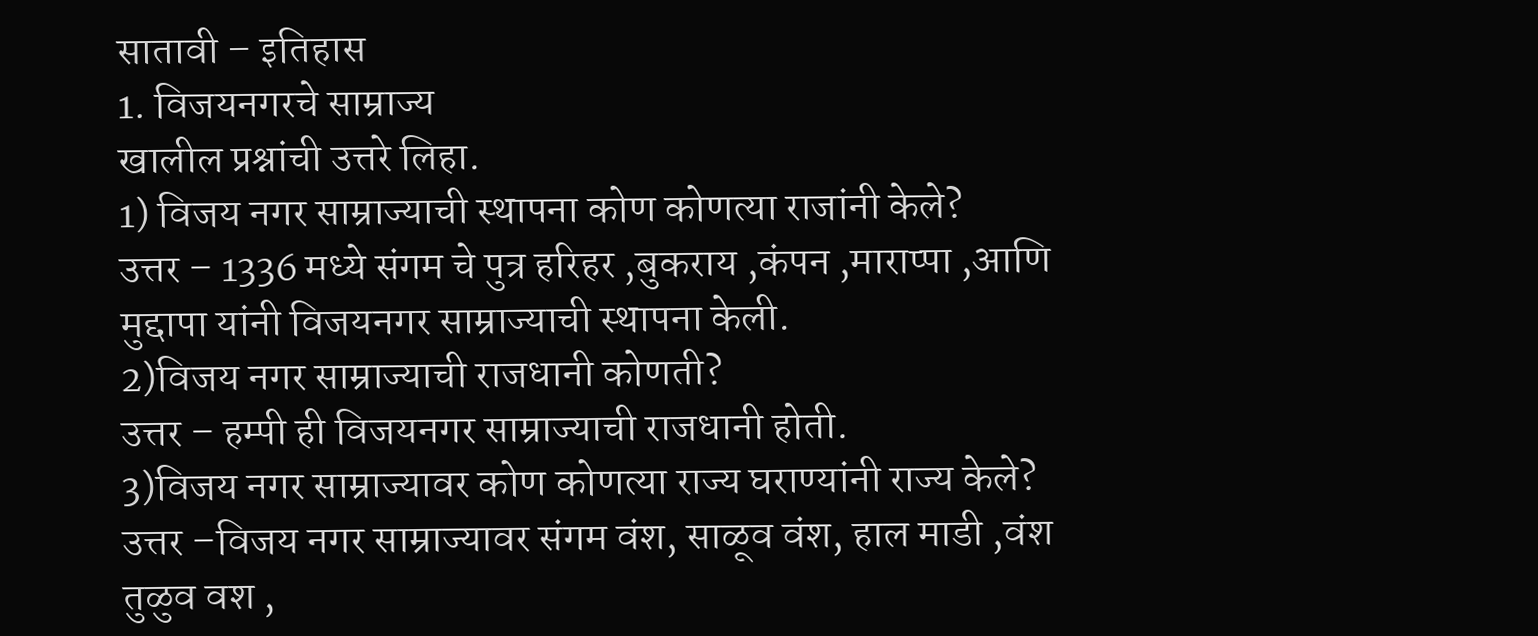सातावी – इतिहास
1. विजयनगरचे साम्राज्य
खालील प्रश्नांची उत्तरे लिहा.
1) विजय नगर साम्राज्याची स्थापना कोण कोणत्या राजांनी केले?
उत्तर – 1336 मध्ये संगम चे पुत्र हरिहर ,बुकराय ,कंपन ,माराप्पा ,आणि मुद्दापा यांनी विजयनगर साम्राज्याची स्थापना केली.
2)विजय नगर साम्राज्याची राजधानी कोणती?
उत्तर – हम्पी ही विजयनगर साम्राज्याची राजधानी होती.
3)विजय नगर साम्राज्यावर कोण कोणत्या राज्य घराण्यांनी राज्य केले?
उत्तर –विजय नगर साम्राज्यावर संगम वंश, साळूव वंश, हाल माडी ,वंश तुळुव वश ,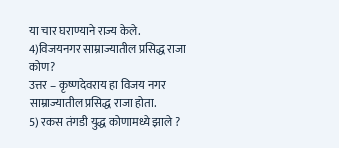या चार घराण्याने राज्य केले.
4)विजयनगर साम्राज्यातील प्रसिद्ध राजा कोण?
उत्तर – कृष्णदेवराय हा विजय नगर साम्राज्यातील प्रसिद्ध राजा होता.
5) रकस तंगडी युद्ध कोणामध्ये झाले ?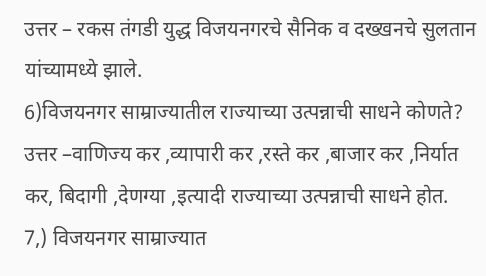उत्तर – रकस तंगडी युद्ध विजयनगरचे सैनिक व दख्खनचे सुलतान यांच्यामध्ये झाले.
6)विजयनगर साम्राज्यातील राज्याच्या उत्पन्नाची साधने कोणते?
उत्तर –वाणिज्य कर ,व्यापारी कर ,रस्ते कर ,बाजार कर ,निर्यात कर, बिदागी ,देणग्या ,इत्यादी राज्याच्या उत्पन्नाची साधने होत.
7,) विजयनगर साम्राज्यात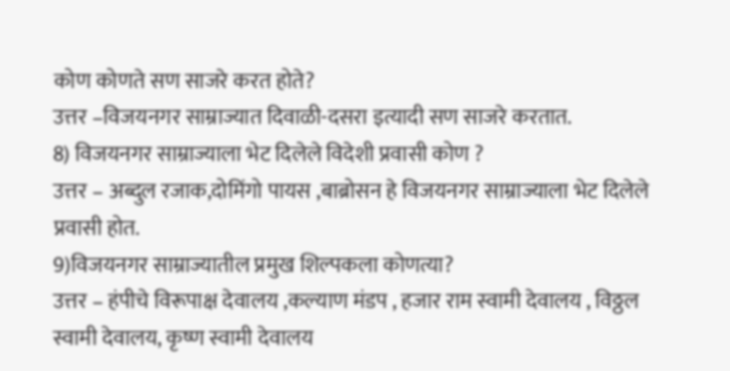कोण कोणते सण साजरे करत होते?
उत्तर –विजयनगर साम्राज्यात दिवाळी-दसरा इत्यादी सण साजरे करतात.
8) विजयनगर साम्राज्याला भेट दिलेले विदेशी प्रवासी कोण ?
उत्तर – अब्दुल रजाक,दोमिंगो पायस ,बाब्रोसन हे विजयनगर साम्राज्याला भेट दिलेले प्रवासी होत.
9)विजयनगर साम्राज्यातील प्रमुख शिल्पकला कोणत्या?
उत्तर – हंपीचे विरूपाक्ष देवालय ,कल्याण मंडप , हजार राम स्वामी देवालय , विठ्ठल स्वामी देवालय, कृष्ण स्वामी देवालय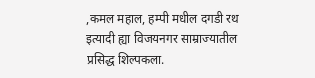,कमल महाल, हम्पी मधील दगडी रथ इत्यादी ह्या विजयनगर साम्राज्यातील प्रसिद्ध शिल्पकला.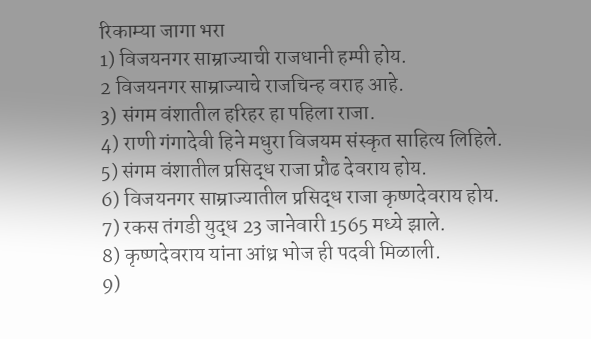रिकाम्या जागा भरा
1) विजयनगर साम्राज्याची राजधानी हम्पी होय.
2 विजयनगर साम्राज्याचे राजचिन्ह वराह आहे.
3) संगम वंशातील हरिहर हा पहिला राजा.
4) राणी गंगादेवी हिने मधुरा विजयम संस्कृत साहित्य लिहिले.
5) संगम वंशातील प्रसिद्ध राजा प्रौढ देवराय होय.
6) विजयनगर साम्राज्यातील प्रसिद्ध राजा कृष्णदेवराय होय.
7) रकस तंगडी युद्ध 23 जानेवारी 1565 मध्ये झाले.
8) कृष्णदेवराय यांना आंध्र भोज ही पदवी मिळाली.
9)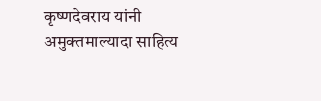कृष्णदेवराय यांनी अमुक्तमाल्यादा साहित्य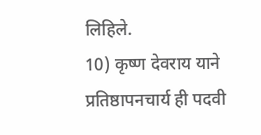लिहिले.
10) कृष्ण देवराय याने प्रतिष्ठापनचार्य ही पदवी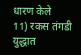धारण केले
11) रकस तंगडी युद्धात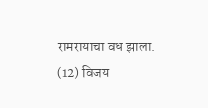रामरायाचा वध झाला.
(12) विजय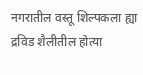नगरातील वस्तू शिल्पकला ह्या द्रविड शैलीतील होत्या